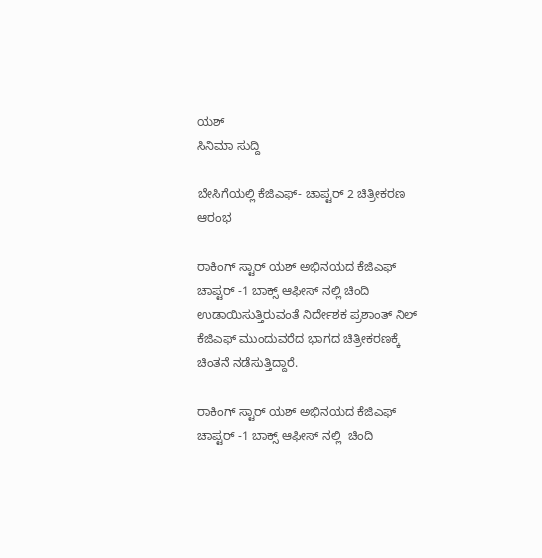ಯಶ್
ಸಿನಿಮಾ ಸುದ್ದಿ

ಬೇಸಿಗೆಯಲ್ಲಿ ಕೆಜಿಎಫ್- ಚಾಪ್ಟರ್ 2 ಚಿತ್ರೀಕರಣ ಆರಂಭ

ರಾಕಿಂಗ್ ಸ್ಟಾರ್ ಯಶ್ ಅಭಿನಯದ ಕೆಜಿಎಫ್ ಚಾಪ್ಟರ್ -1 ಬಾಕ್ಸ್ ಆಫೀಸ್ ನಲ್ಲಿ ಚಿಂದಿ ಉಡಾಯಿಸುತ್ತಿರುವಂತೆ ನಿರ್ದೇಶಕ ಪ್ರಶಾಂತ್ ನಿಲ್ ಕೆಜಿಎಫ್ ಮುಂದುವರೆದ ಭಾಗದ ಚಿತ್ರೀಕರಣಕ್ಕೆ ಚಿಂತನೆ ನಡೆಸುತ್ತಿದ್ದಾರೆ.

ರಾಕಿಂಗ್ ಸ್ಟಾರ್ ಯಶ್ ಅಭಿನಯದ ಕೆಜಿಎಫ್ ಚಾಪ್ಟರ್ -1 ಬಾಕ್ಸ್ ಆಫೀಸ್ ನಲ್ಲಿ  ಚಿಂದಿ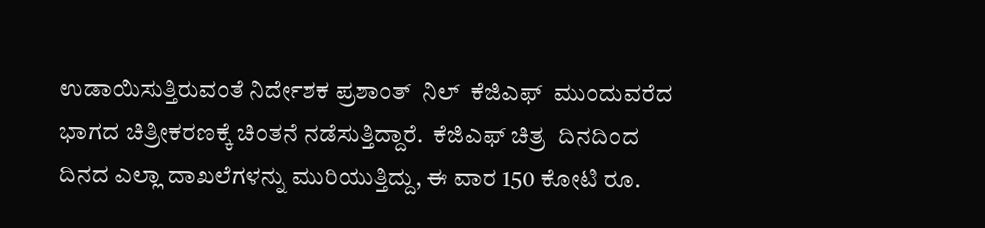ಉಡಾಯಿಸುತ್ತಿರುವಂತೆ ನಿರ್ದೇಶಕ ಪ್ರಶಾಂತ್  ನಿಲ್  ಕೆಜಿಎಫ್  ಮುಂದುವರೆದ ಭಾಗದ ಚಿತ್ರೀಕರಣಕ್ಕೆ ಚಿಂತನೆ ನಡೆಸುತ್ತಿದ್ದಾರೆ.  ಕೆಜಿಎಫ್ ಚಿತ್ರ  ದಿನದಿಂದ ದಿನದ ಎಲ್ಲಾ ದಾಖಲೆಗಳನ್ನು ಮುರಿಯುತ್ತಿದ್ದು, ಈ ವಾರ 150 ಕೋಟಿ ರೂ.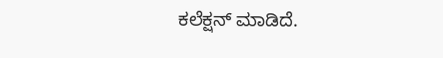ಕಲೆಕ್ಷನ್ ಮಾಡಿದೆ.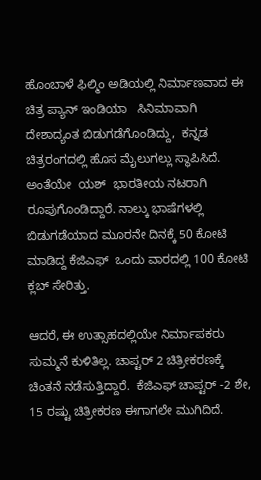ಹೊಂಬಾಳೆ ಫಿಲ್ಮಿಂ ಅಡಿಯಲ್ಲಿ ನಿರ್ಮಾಣವಾದ ಈ ಚಿತ್ರ ಪ್ಯಾನ್ ಇಂಡಿಯಾ   ಸಿನಿಮಾವಾಗಿ  ದೇಶಾದ್ಯಂತ ಬಿಡುಗಡೆಗೊಂಡಿದ್ದು,  ಕನ್ನಡ ಚಿತ್ರರಂಗದಲ್ಲಿ ಹೊಸ ಮೈಲುಗಲ್ಲು ಸ್ಥಾಪಿಸಿದೆ. ಅಂತೆಯೇ  ಯಶ್  ಭಾರತೀಯ ನಟರಾಗಿ ರೂಪುಗೊಂಡಿದ್ದಾರೆ. ನಾಲ್ಕು ಭಾಷೆಗಳಲ್ಲಿ ಬಿಡುಗಡೆಯಾದ ಮೂರನೇ ದಿನಕ್ಕೆ 50 ಕೋಟಿ ಮಾಡಿದ್ದ ಕೆಜಿಎಫ್  ಒಂದು ವಾರದಲ್ಲಿ 100 ಕೋಟಿ ಕ್ಲಬ್ ಸೇರಿತ್ತು.

ಆದರೆ, ಈ ಉತ್ಸಾಹದಲ್ಲಿಯೇ ನಿರ್ಮಾಪಕರು ಸುಮ್ಮನೆ ಕುಳಿತಿಲ್ಲ. ಚಾಪ್ಟರ್ 2 ಚಿತ್ರೀಕರಣಕ್ಕೆ ಚಿಂತನೆ ನಡೆಸುತ್ತಿದ್ದಾರೆ.  ಕೆಜಿಎಫ್ ಚಾಪ್ಟರ್ -2 ಶೇ, 15 ರಷ್ಟು ಚಿತ್ರೀಕರಣ ಈಗಾಗಲೇ ಮುಗಿದಿದೆ.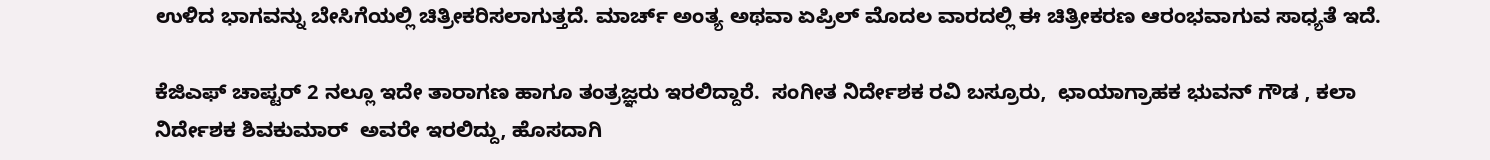ಉಳಿದ ಭಾಗವನ್ನು ಬೇಸಿಗೆಯಲ್ಲಿ ಚಿತ್ರೀಕರಿಸಲಾಗುತ್ತದೆ. ಮಾರ್ಚ್ ಅಂತ್ಯ ಅಥವಾ ಏಪ್ರಿಲ್ ಮೊದಲ ವಾರದಲ್ಲಿ ಈ ಚಿತ್ರೀಕರಣ ಆರಂಭವಾಗುವ ಸಾಧ್ಯತೆ ಇದೆ.

ಕೆಜಿಎಫ್ ಚಾಪ್ಟರ್ 2 ನಲ್ಲೂ ಇದೇ ತಾರಾಗಣ ಹಾಗೂ ತಂತ್ರಜ್ಞರು ಇರಲಿದ್ದಾರೆ.  ಸಂಗೀತ ನಿರ್ದೇಶಕ ರವಿ ಬಸ್ರೂರು,  ಛಾಯಾಗ್ರಾಹಕ ಭುವನ್ ಗೌಡ , ಕಲಾ ನಿರ್ದೇಶಕ ಶಿವಕುಮಾರ್  ಅವರೇ ಇರಲಿದ್ದು, ಹೊಸದಾಗಿ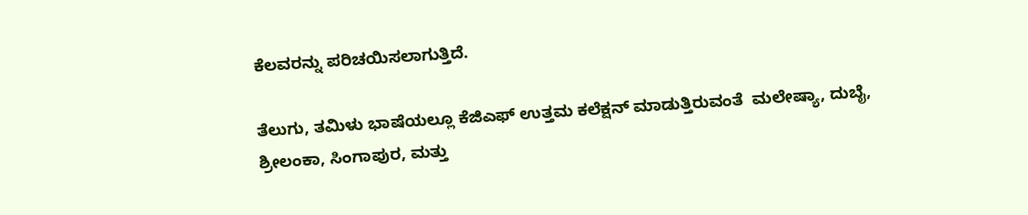ಕೆಲವರನ್ನು ಪರಿಚಯಿಸಲಾಗುತ್ತಿದೆ.

ತೆಲುಗು, ತಮಿಳು ಭಾಷೆಯಲ್ಲೂ ಕೆಜಿಎಫ್ ಉತ್ತಮ ಕಲೆಕ್ಷನ್ ಮಾಡುತ್ತಿರುವಂತೆ  ಮಲೇಷ್ಯಾ, ದುಬೈ,  ಶ್ರೀಲಂಕಾ, ಸಿಂಗಾಪುರ, ಮತ್ತು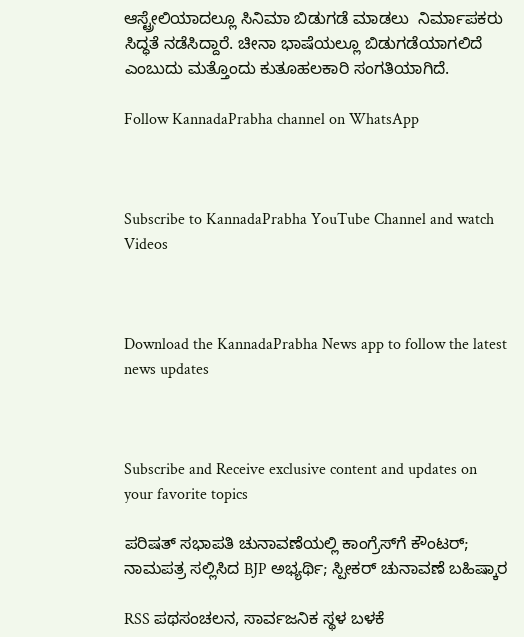ಆಸ್ಟ್ರೇಲಿಯಾದಲ್ಲೂ ಸಿನಿಮಾ ಬಿಡುಗಡೆ ಮಾಡಲು  ನಿರ್ಮಾಪಕರು ಸಿದ್ಧತೆ ನಡೆಸಿದ್ದಾರೆ. ಚೀನಾ ಭಾಷೆಯಲ್ಲೂ ಬಿಡುಗಡೆಯಾಗಲಿದೆ ಎಂಬುದು ಮತ್ತೊಂದು ಕುತೂಹಲಕಾರಿ ಸಂಗತಿಯಾಗಿದೆ.

Follow KannadaPrabha channel on WhatsApp



Subscribe to KannadaPrabha YouTube Channel and watch Videos



Download the KannadaPrabha News app to follow the latest news updates



Subscribe and Receive exclusive content and updates on your favorite topics

ಪರಿಷತ್ ಸಭಾಪತಿ ಚುನಾವಣೆಯಲ್ಲಿ ಕಾಂಗ್ರೆಸ್‌ಗೆ ಕೌಂಟರ್; ನಾಮಪತ್ರ ಸಲ್ಲಿಸಿದ BJP ಅಭ್ಯರ್ಥಿ; ಸ್ಪೀಕರ್ ಚುನಾವಣೆ ಬಹಿಷ್ಕಾರ

RSS ಪಥಸಂಚಲನ, ಸಾರ್ವಜನಿಕ ಸ್ಥಳ ಬಳಕೆ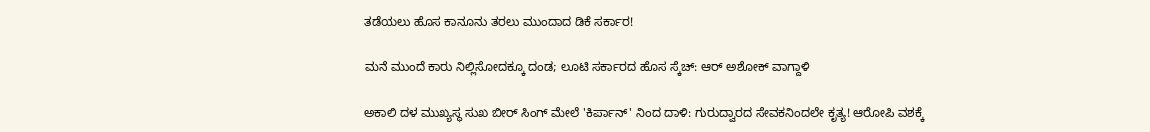ತಡೆಯಲು ಹೊಸ ಕಾನೂನು ತರಲು ಮುಂದಾದ ಡಿಕೆ ಸರ್ಕಾರ!

ಮನೆ ಮುಂದೆ ಕಾರು ನಿಲ್ಲಿಸೋದಕ್ಕೂ ದಂಡ; ಲೂಟಿ ಸರ್ಕಾರದ ಹೊಸ ಸ್ಕೆಚ್: ಆರ್ ಅಶೋಕ್ ವಾಗ್ದಾಳಿ

ಅಕಾಲಿ ದಳ ಮುಖ್ಯಸ್ಥ ಸುಖ ಬೀರ್ ಸಿಂಗ್ ಮೇಲೆ 'ಕಿರ್ಪಾನ್' ನಿಂದ ದಾಳಿ: ಗುರುದ್ವಾರದ ಸೇವಕನಿಂದಲೇ ಕೃತ್ಯ! ಆರೋಪಿ ವಶಕ್ಕೆ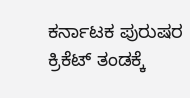ಕರ್ನಾಟಕ ಪುರುಷರ ಕ್ರಿಕೆಟ್ ತಂಡಕ್ಕೆ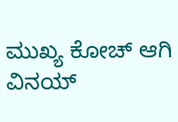ಮುಖ್ಯ ಕೋಚ್ ಆಗಿ ವಿನಯ್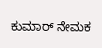ಕುಮಾರ್ ನೇಮಕ